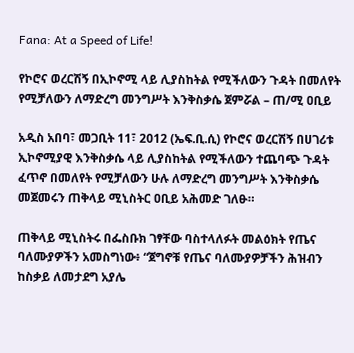Fana: At a Speed of Life!

የኮሮና ወረርሽኝ በኢኮኖሚ ላይ ሊያስከትል የሚችለውን ጉዳት በመለየት የሚቻለውን ለማድረግ መንግሥት እንቅስቃሴ ጀምሯል – ጠ/ሚ ዐቢይ

አዲስ አበባ፣ መጋቢት 11፣ 2012 (ኤፍ.ቢ.ሲ) የኮሮና ወረርሽኝ በሀገሪቱ ኢኮኖሚያዊ እንቅስቃሴ ላይ ሊያስከትል የሚችለውን ተጨባጭ ጉዳት ፈጥኖ በመለየት የሚቻለውን ሁሉ ለማድረግ መንግሥት እንቅስቃሴ መጀመሩን ጠቅላይ ሚኒስትር ዐቢይ አሕመድ ገለፁ።

ጠቅላይ ሚኒስትሩ በፌስቡክ ገፃቸው ባስተላለፉት መልዕክት የጤና ባለሙያዎችን አመስግነው፥ “ጀግኖቹ የጤና ባለሙያዎቻችን ሕዝብን ከስቃይ ለመታደግ አያሌ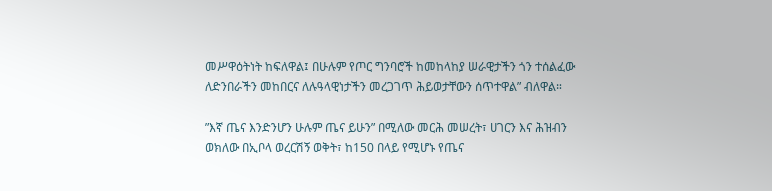መሥዋዕትነት ከፍለዋል፤ በሁሉም የጦር ግንባሮች ከመከላከያ ሠራዊታችን ጎን ተሰልፈው ለድንበራችን መከበርና ለሉዓላዊነታችን መረጋገጥ ሕይወታቸውን ሰጥተዋል” ብለዋል።

”እኛ ጤና እንድንሆን ሁሉም ጤና ይሁን” በሚለው መርሕ መሠረት፣ ሀገርን እና ሕዝብን ወክለው በኢቦላ ወረርሽኝ ወቅት፣ ከ150 በላይ የሚሆኑ የጤና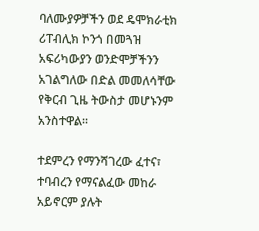ባለሙያዎቻችን ወደ ዴሞክራቲክ ሪፐብሊክ ኮንጎ በመጓዝ አፍሪካውያን ወንድሞቻችንን አገልግለው በድል መመለሳቸው የቅርብ ጊዜ ትውስታ መሆኑንም አንስተዋል።

ተደምረን የማንሻገረው ፈተና፣ ተባብረን የማናልፈው መከራ አይኖርም ያሉት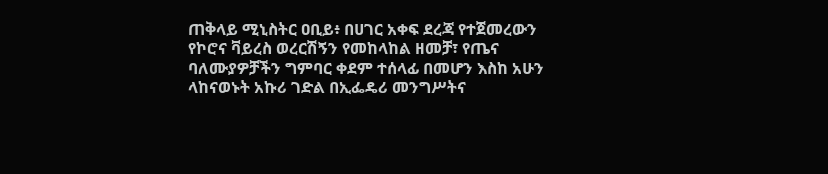ጠቅላይ ሚኒስትር ዐቢይ፥ በሀገር አቀፍ ደረጃ የተጀመረውን የኮሮና ቫይረስ ወረርሽኝን የመከላከል ዘመቻ፣ የጤና ባለሙያዎቻችን ግምባር ቀደም ተሰላፊ በመሆን እስከ አሁን ላከናወኑት አኩሪ ገድል በኢፌዴሪ መንግሥትና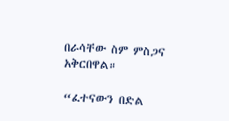በራሳቸው ስም ምስጋና አቅርበዋል።

“ፈተናውን በድል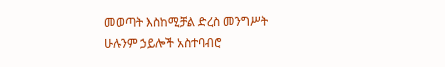መወጣት እስከሚቻል ድረስ መንግሥት ሁሉንም ኃይሎች አስተባብሮ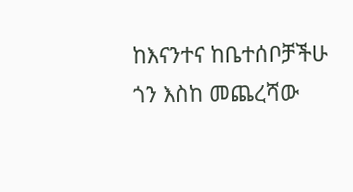ከእናንተና ከቤተሰቦቻችሁ ጎን እስከ መጨረሻው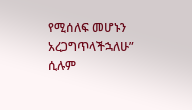የሚሰለፍ መሆኑን አረጋግጥላችኋለሁ” ሲሉም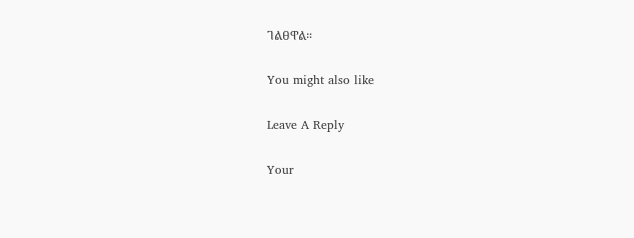ገልፀዋል።

You might also like

Leave A Reply

Your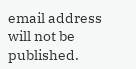email address will not be published.